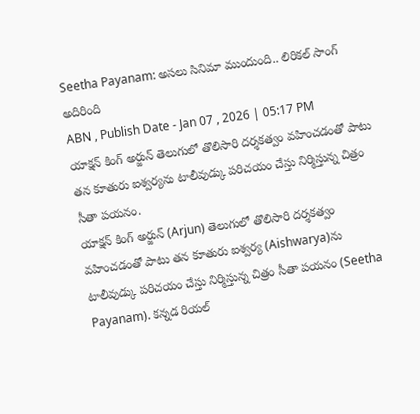Seetha Payanam: అసలు సినిమా ముందుంది.. లిరికల్ సాంగ్ అదిరింది
ABN , Publish Date - Jan 07 , 2026 | 05:17 PM
యాక్షన్ కింగ్ అర్జున్ తెలుగులో తొలిసారి దర్శకత్వం వహించడంతో పాటు తన కూతురు ఐశ్వర్యను టాలీవుడ్కు పరిచయం చేస్తు నిర్మిస్తున్న చిత్రం సీతా పయనం.
యాక్షన్ కింగ్ అర్జున్ (Arjun) తెలుగులో తొలిసారి దర్శకత్వం వహించడంతో పాటు తన కూతురు ఐశ్వర్య (Aishwarya)ను టాలీవుడ్కు పరిచయం చేస్తు నిర్మిస్తున్న చిత్రం సీతా పయనం (Seetha Payanam). కన్నడ రియల్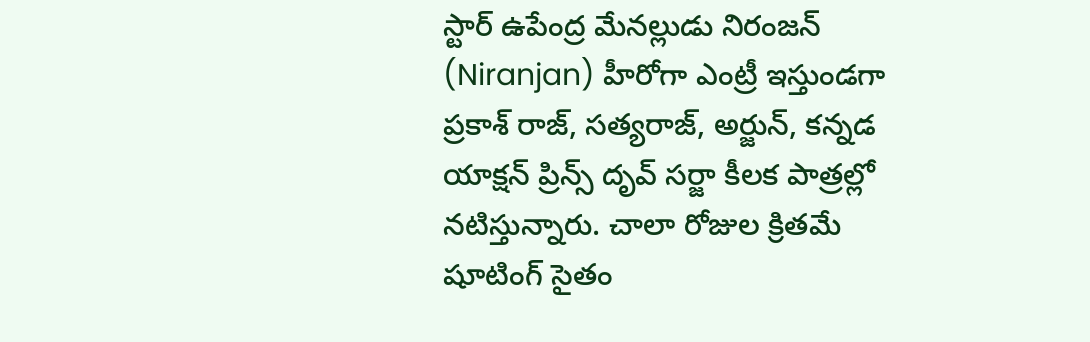స్టార్ ఉపేంద్ర మేనల్లుడు నిరంజన్ (Niranjan) హీరోగా ఎంట్రీ ఇస్తుండగా ప్రకాశ్ రాజ్, సత్యరాజ్, అర్జున్, కన్నడ యాక్షన్ ప్రిన్స్ దృవ్ సర్జా కీలక పాత్రల్లో నటిస్తున్నారు. చాలా రోజుల క్రితమే షూటింగ్ సైతం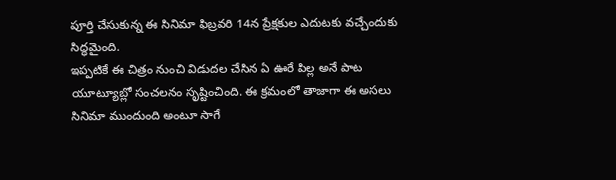పూర్తి చేసుకున్న ఈ సినిమా ఫిబ్రవరి 14న ప్రేక్షకుల ఎదుటకు వచ్చేందుకు సిద్ధమైంది.
ఇప్పటికే ఈ చిత్రం నుంచి విడుదల చేసిన ఏ ఊరే పిల్ల అనే పాట యూట్యూబ్లో సంచలనం సృష్టించింది. ఈ క్రమంలో తాజాగా ఈ అసలు సినిమా ముందుంది అంటూ సాగే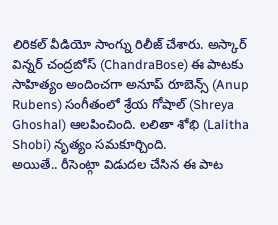లిరికల్ వీడియో సాంగ్ను రిలీజ్ చేశారు. అస్కార్ విన్నర్ చంద్రబోస్ (ChandraBose) ఈ పాటకు సాహిత్యం అందించగా అనూప్ రూబెన్స్ (Anup Rubens) సంగీతంలో శ్రేయ గోషాల్ (Shreya Ghoshal) ఆలపించింది. లలితా శోభి (Lalitha Shobi) నృత్యం సమకూర్చింది.
అయితే.. రీసెంట్గా విడుదల చేసిన ఈ పాట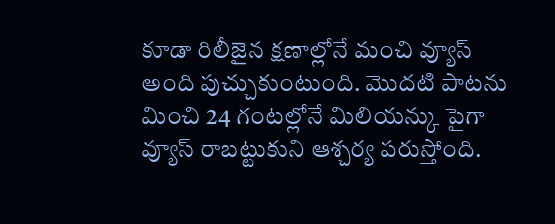కూడా రిలీజైన క్షణాల్లోనే మంచి వ్యూస్ అంది పుచ్చుకుంటుంది. మొదటి పాటను మించి 24 గంటల్లోనే మిలియన్కు పైగా వ్యూస్ రాబట్టుకుని ఆశ్చర్య పరుస్తోంది.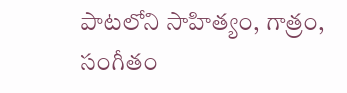పాటలోని సాహిత్యం, గాత్రం, సంగీతం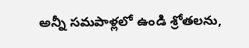అన్నీ సమపాళ్లలో ఉండి శ్రోతలను,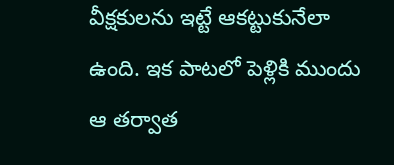వీక్షకులను ఇట్టే ఆకట్టుకునేలా ఉంది. ఇక పాటలో పెళ్లికి ముందు ఆ తర్వాత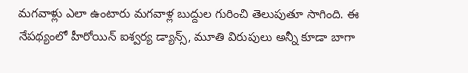మగవాళ్లు ఎలా ఉంటారు మగవాళ్ల బుద్దుల గురించి తెలుపుతూ సాగింది. ఈ నేపథ్యంలో హీరోయిన్ ఐశ్వర్య డ్యాన్స్, మూతి విరుపులు అన్నీ కూడా బాగా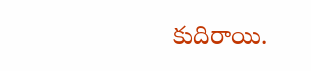కుదిరాయి.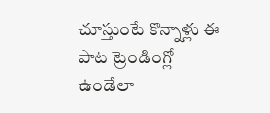చూస్తుంటే కొన్నాళ్లు ఈ పాట ట్రెండింగ్లో ఉండేలా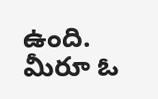ఉంది. మీరూ ఓ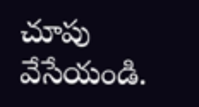చూపు వేసేయండి.